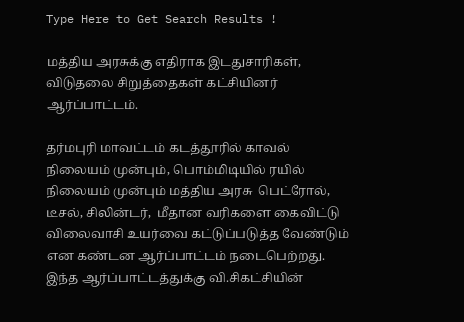Type Here to Get Search Results !

மத்திய அரசுக்கு எதிராக இடதுசாரிகள், விடுதலை சிறுத்தைகள் கட்சியினர் ஆர்ப்பாட்டம்.

தர்மபுரி மாவட்டம் கடத்தூரில் காவல் நிலையம் முன்பும், பொம்மிடியில் ரயில் நிலையம் முன்பும் மத்திய அரசு  பெட்ரோல், டீசல், சிலின்டர்,  மீதான வரிகளை கைவிட்டு விலைவாசி உயர்வை கட்டுப்படுத்த வேண்டும் என கண்டன ஆர்ப்பாட்டம் நடைபெற்றது. இந்த ஆர்ப்பாட்டத்துக்கு வி.சிகட்சியின்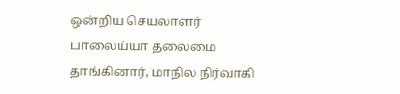ஒன்றிய செயலாளர் பாலைய்யா தலைமை தாங்கினார், மாநில நிர்வாகி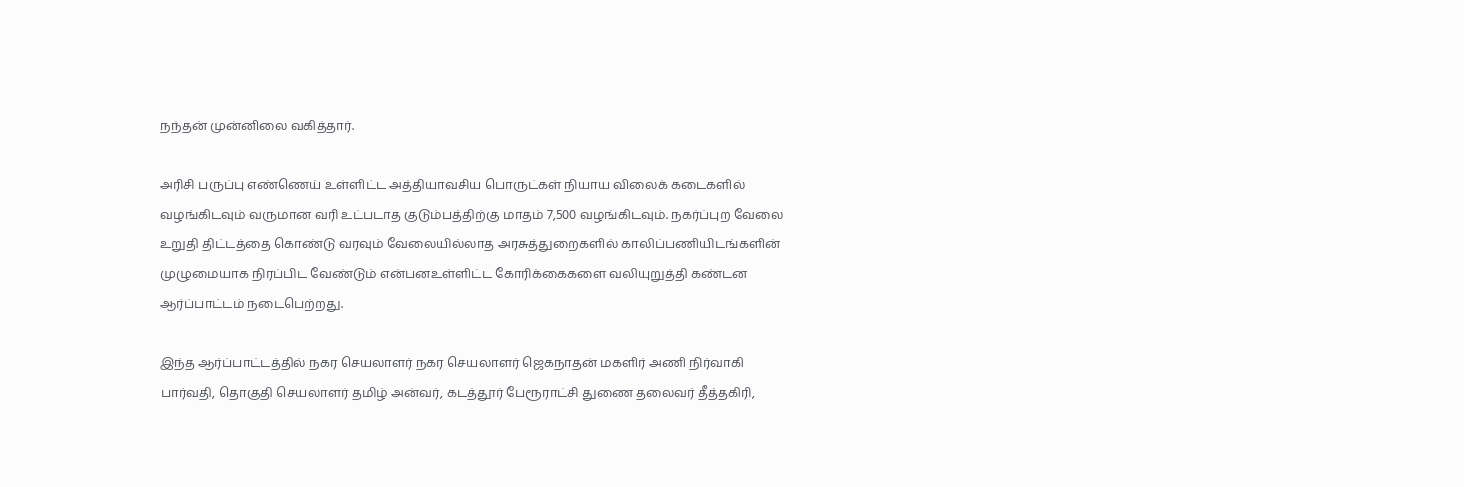நந்தன் முன்னிலை வகித்தார்.

அரிசி பருப்பு எண்ணெய் உள்ளிட்ட அத்தியாவசிய பொருட்கள் நியாய விலைக் கடைகளில் வழங்கிடவும் வருமான வரி உட்படாத குடும்பத்திற்கு மாதம் 7,500 வழங்கிடவும். நகர்ப்புற வேலை உறுதி திட்டத்தை கொண்டு வரவும் வேலையில்லாத அரசுத்துறைகளில் காலிப்பணியிடங்களின் முழுமையாக நிரப்பிட வேண்டும் என்பனஉள்ளிட்ட கோரிக்கைகளை வலியுறுத்தி கண்டன ஆர்ப்பாட்டம் நடைபெற்றது.

இந்த ஆர்ப்பாட்டத்தில் நகர செயலாளர் நகர செயலாளர் ஜெகநாதன் மகளிர் அணி நிர்வாகி  பார்வதி, தொகுதி செயலாளர் தமிழ் அன்வர், கடத்தூர் பேரூராட்சி துணை தலைவர் தீத்தகிரி,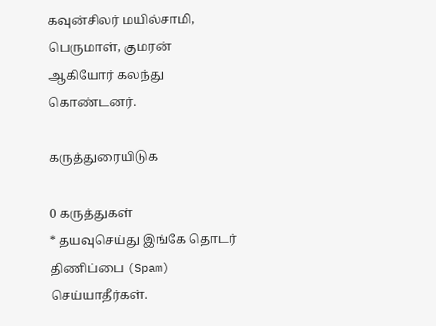கவுன்சிலர் மயில்சாமி, பெருமாள், குமரன் ஆகியோர் கலந்து கொண்டனர்.

கருத்துரையிடுக

0 கருத்துகள்
* தயவுசெய்து இங்கே தொடர் திணிப்பை (Spam) செய்யாதீர்கள்.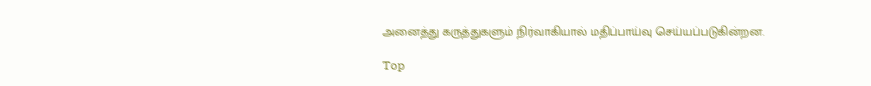அனைத்து கருத்துகளும் நிர்வாகியால் மதிப்பாய்வு செய்யப்படுகின்றன.

Top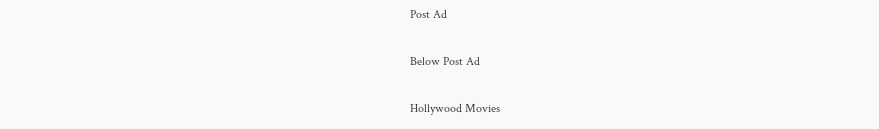Post Ad

Below Post Ad

Hollywood Movies